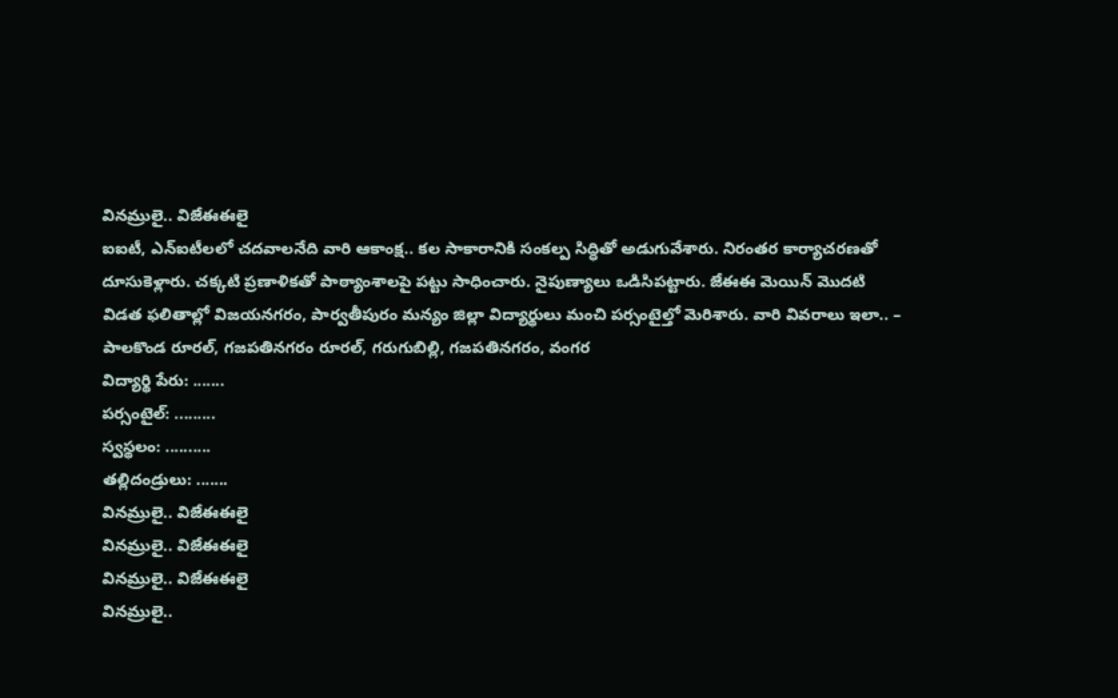వినమ్రులై.. విజేఈఈలై
ఐఐటీ, ఎన్ఐటీలలో చదవాలనేది వారి ఆకాంక్ష.. కల సాకారానికి సంకల్ప సిద్ధితో అడుగువేశారు. నిరంతర కార్యాచరణతో దూసుకెళ్లారు. చక్కటి ప్రణాళికతో పాఠ్యాంశాలపై పట్టు సాధించారు. నైపుణ్యాలు ఒడిసిపట్టారు. జేఈఈ మెయిన్ మొదటి విడత ఫలితాల్లో విజయనగరం, పార్వతీపురం మన్యం జిల్లా విద్యార్థులు మంచి పర్సంటైల్తో మెరిశారు. వారి వివరాలు ఇలా.. – పాలకొండ రూరల్, గజపతినగరం రూరల్, గరుగుబిల్లి, గజపతినగరం, వంగర
విద్యార్థి పేరు: .......
పర్సంటైల్: .........
స్వస్థలం: ..........
తల్లిదండ్రులు: .......
వినమ్రులై.. విజేఈఈలై
వినమ్రులై.. విజేఈఈలై
వినమ్రులై.. విజేఈఈలై
వినమ్రులై..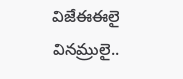విజేఈఈలై
వినమ్రులై..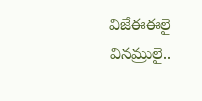విజేఈఈలై
వినమ్రులై..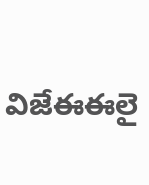విజేఈఈలై